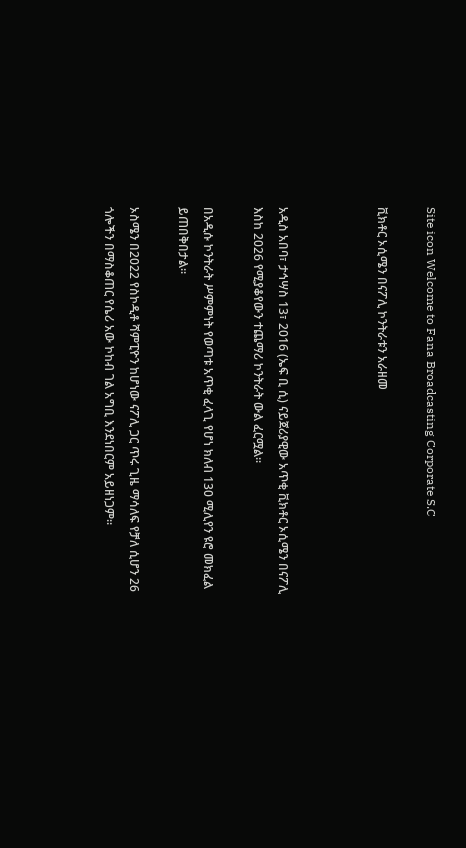Site icon Welcome to Fana Broadcasting Corporate S.C

ቪክቶር ኦሲሜን በናፖሊ ኮንትራቱን አራዘመ



አዲስ አበባ፣ ታኅሣስ 13፣ 2016 (ኤፍ ቢ ሲ) ናይጀሪያዊው አጥቂ ቪክቶር ኦሲሜን በናፖሊ እስከ 2026 የሚያቆየውን ተጨማሪ ኮንትራት ውል ፈርሟል፡፡

በአዲሱ ኮንትራት ሥምምነት የወጣቱ አጥቂ ፈላጊ የሆነ ክለብ 130 ሚሊየን ዩሮ መክፈል ይጠበቅበታል።

ኦስሜን በ2022 የስኮዲቶ ሻምፒዮን ከሆነው ናፖሊ ጋር ጥሩ ጊዜ ማሳለፍ የቻለ ሲሆን 26 ጎሎችን በማስቆጠር የሴሪ አው ኮከብ ገል አግቢ እንደነበርም አይዘነጋም፡፡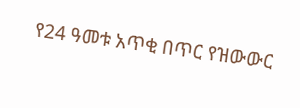የ24 ዓመቱ አጥቂ በጥር የዝውውር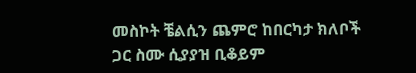መስኮት ቼልሲን ጨምሮ ከበርካታ ክለቦች ጋር ስሙ ሲያያዝ ቢቆይም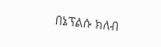በኔፕልሱ ክለብ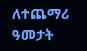ለተጨማሪ ዓመታት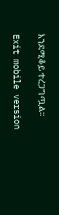እንደሚቆይ ተረጋግጧል፡፡

Exit mobile version